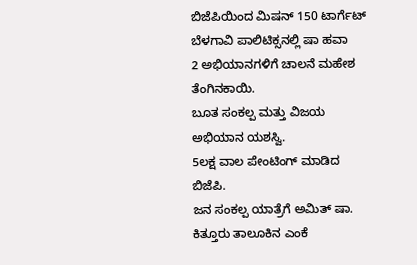ಬಿಜೆಪಿಯಿಂದ ಮಿಷನ್ 150 ಟಾರ್ಗೆಟ್ ಬೆಳಗಾವಿ ಪಾಲಿಟಿಕ್ಸನಲ್ಲಿ ಷಾ ಹವಾ
2 ಅಭಿಯಾನಗಳಿಗೆ ಚಾಲನೆ ಮಹೇಶ ತೆಂಗಿನಕಾಯಿ.
ಬೂತ ಸಂಕಲ್ಪ ಮತ್ತು ವಿಜಯ ಅಭಿಯಾನ ಯಶಸ್ವಿ.
5ಲಕ್ಷ ವಾಲ ಪೇಂಟಿಂಗ್ ಮಾಡಿದ ಬಿಜೆಪಿ.
ಜನ ಸಂಕಲ್ಪ ಯಾತ್ರೆಗೆ ಅಮಿತ್ ಷಾ.
ಕಿತ್ತೂರು ತಾಲೂಕಿನ ಎಂಕೆ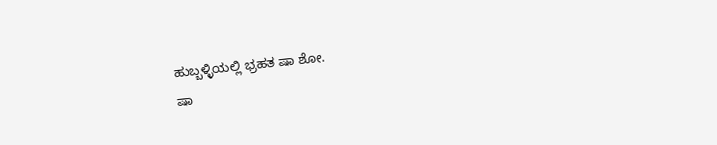ಹುಬ್ಬಳ್ಳಿಯಲ್ಲಿ ಭ್ರಹತ ಷಾ ಶೋ.
ಷಾ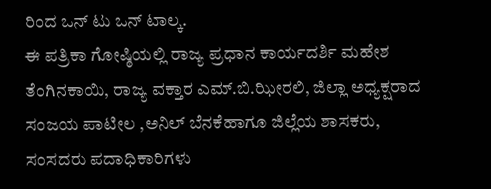ರಿಂದ ಒನ್ ಟು ಒನ್ ಟಾಲ್ಕ.
ಈ ಪತ್ರಿಕಾ ಗೋಷ್ಠಿಯಲ್ಲಿ ರಾಜ್ಯ ಪ್ರಧಾನ ಕಾರ್ಯದರ್ಶಿ ಮಹೇಶ ತೆಂಗಿನಕಾಯಿ, ರಾಜ್ಯ ವಕ್ತಾರ ಎಮ್.ಬಿ.ಝೀರಲಿ, ಜಿಲ್ಲಾ ಅಧ್ಯಕ್ಷರಾದ ಸಂಜಯ ಪಾಟೀಲ ,ಅನಿಲ್ ಬೆನಕೆಹಾಗೂ ಜಿಲ್ಲೆಯ ಶಾಸಕರು, ಸಂಸದರು ಪದಾಧಿಕಾರಿಗಳು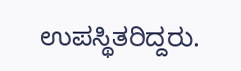ಉಪಸ್ಥಿತರಿದ್ದರು.